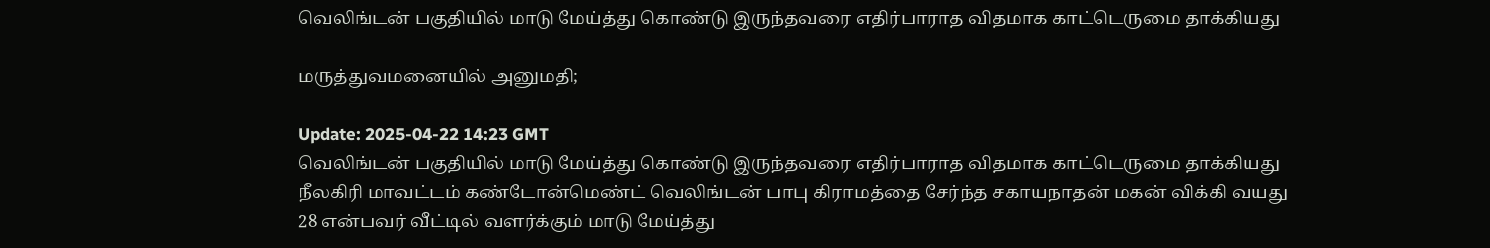வெலிங்டன் பகுதியில் மாடு மேய்த்து கொண்டு இருந்தவரை எதிர்பாராத விதமாக காட்டெருமை தாக்கியது

மருத்துவமனையில் அனுமதி;

Update: 2025-04-22 14:23 GMT
வெலிங்டன் பகுதியில் மாடு மேய்த்து கொண்டு இருந்தவரை எதிர்பாராத விதமாக காட்டெருமை தாக்கியது நீலகிரி மாவட்டம் கண்டோன்மெண்ட் வெலிங்டன் பாபு கிராமத்தை சேர்ந்த சகாயநாதன் மகன் விக்கி வயது 28 என்பவர் வீட்டில் வளர்க்கும் மாடு மேய்த்து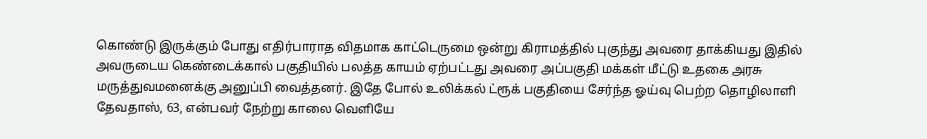கொண்டு இருக்கும் போது எதிர்பாராத விதமாக காட்டெருமை ஒன்று கிராமத்தில் புகுந்து அவரை தாக்கியது இதில் அவருடைய கெண்டைக்கால் பகுதியில் பலத்த காயம் ஏற்பட்டது அவரை அப்பகுதி மக்கள் மீட்டு உதகை அரசு மருத்துவமனைக்கு அனுப்பி வைத்தனர். இதே போல் உலிக்கல் ட்ரூக் பகுதியை சேர்ந்த ஓய்வு பெற்ற தொழிலாளி தேவதாஸ், 63, என்பவர் நேற்று காலை வெளியே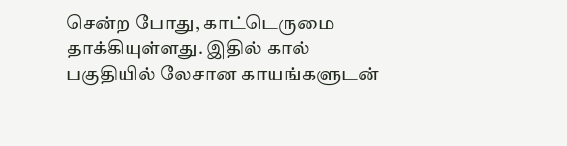சென்ற போது, காட்டெருமை தாக்கியுள்ளது. இதில் கால் பகுதியில் லேசான காயங்களுடன்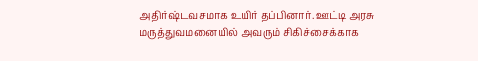அதிர்ஷ்டவசமாக உயிர் தப்பினார். ஊட்டி அரசு மருத்துவமனையில் அவரும் சிகிச்சைக்காக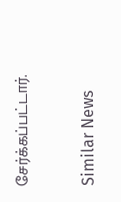சேர்க்கப்பட்டார்.

Similar News